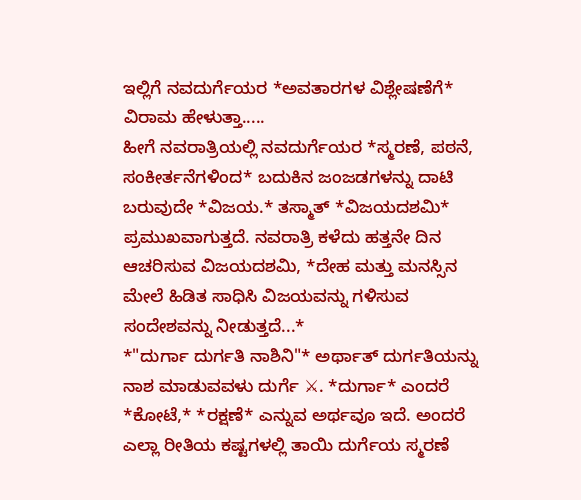ಇಲ್ಲಿಗೆ ನವದುರ್ಗೆಯರ *ಅವತಾರಗಳ ವಿಶ್ಲೇಷಣೆಗೆ* ವಿರಾಮ ಹೇಳುತ್ತಾ.....
ಹೀಗೆ ನವರಾತ್ರಿಯಲ್ಲಿ ನವದುರ್ಗೆಯರ *ಸ್ಮರಣೆ, ಪಠನೆ, ಸಂಕೀರ್ತನೆಗಳಿಂದ* ಬದುಕಿನ ಜಂಜಡಗಳನ್ನು ದಾಟಿ ಬರುವುದೇ *ವಿಜಯ.* ತಸ್ಮಾತ್ *ವಿಜಯದಶಮಿ* ಪ್ರಮುಖವಾಗುತ್ತದೆ. ನವರಾತ್ರಿ ಕಳೆದು ಹತ್ತನೇ ದಿನ ಆಚರಿಸುವ ವಿಜಯದಶಮಿ, *ದೇಹ ಮತ್ತು ಮನಸ್ಸಿನ ಮೇಲೆ ಹಿಡಿತ ಸಾಧಿಸಿ ವಿಜಯವನ್ನು ಗಳಿಸುವ ಸಂದೇಶವನ್ನು ನೀಡುತ್ತದೆ...*
*"ದುರ್ಗಾ ದುರ್ಗತಿ ನಾಶಿನಿ"* ಅರ್ಥಾತ್ ದುರ್ಗತಿಯನ್ನು ನಾಶ ಮಾಡುವವಳು ದುರ್ಗೆ ⚔. *ದುರ್ಗಾ* ಎಂದರೆ *ಕೋಟೆ,* *ರಕ್ಷಣೆ* ಎನ್ನುವ ಅರ್ಥವೂ ಇದೆ. ಅಂದರೆ ಎಲ್ಲಾ ರೀತಿಯ ಕಷ್ಟಗಳಲ್ಲಿ ತಾಯಿ ದುರ್ಗೆಯ ಸ್ಮರಣೆ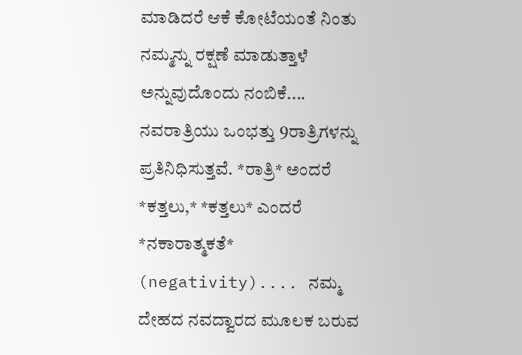ಮಾಡಿದರೆ ಆಕೆ ಕೋಟೆಯಂತೆ ನಿಂತು ನಮ್ಮನ್ನು ರಕ್ಷಣೆ ಮಾಡುತ್ತಾಳೆ ಅನ್ನುವುದೊಂದು ನಂಬಿಕೆ....
ನವರಾತ್ರಿಯು ಒಂಭತ್ತು 9ರಾತ್ರಿಗಳನ್ನು ಪ್ರತಿನಿಧಿಸುತ್ತವೆ. *ರಾತ್ರಿ* ಅಂದರೆ *ಕತ್ತಲು,* *ಕತ್ತಲು* ಎಂದರೆ *ನಕಾರಾತ್ಮಕತೆ* (negativity).... ನಮ್ಮ ದೇಹದ ನವದ್ವಾರದ ಮೂಲಕ ಬರುವ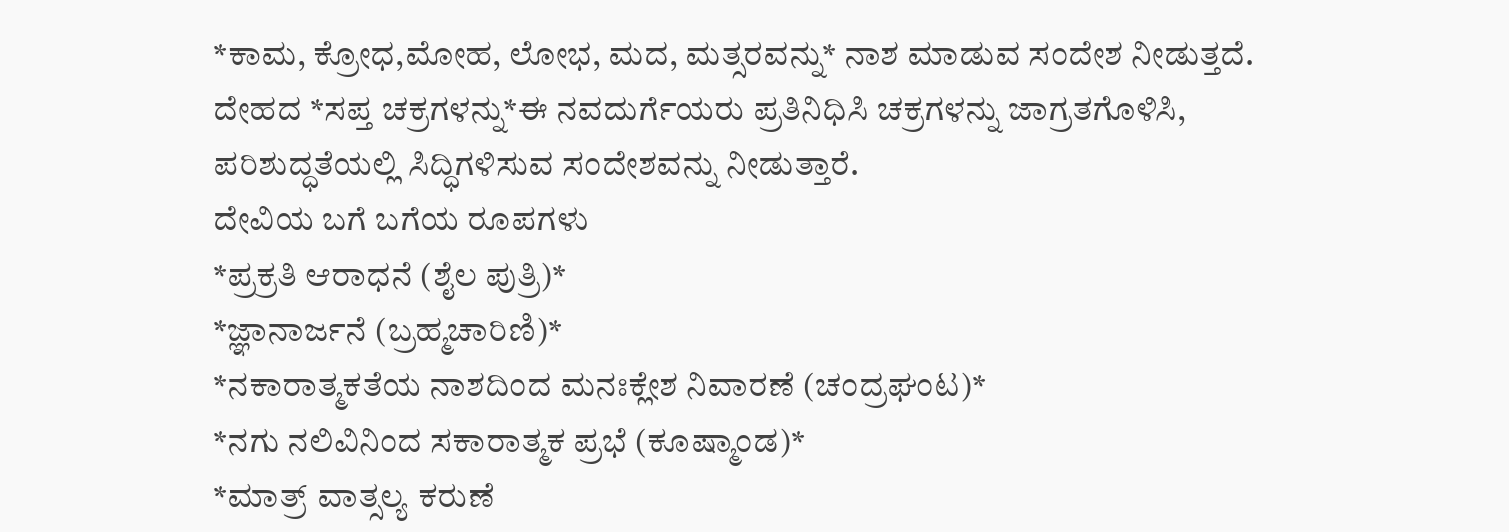*ಕಾಮ, ಕ್ರೋಧ,ಮೋಹ, ಲೋಭ, ಮದ, ಮತ್ಸರವನ್ನು* ನಾಶ ಮಾಡುವ ಸಂದೇಶ ನೀಡುತ್ತದೆ.
ದೇಹದ *ಸಪ್ತ ಚಕ್ರಗಳನ್ನು*ಈ ನವದುರ್ಗೆಯರು ಪ್ರತಿನಿಧಿಸಿ ಚಕ್ರಗಳನ್ನು ಜಾಗ್ರತಗೊಳಿಸಿ, ಪರಿಶುದ್ಧತೆಯಲ್ಲಿ ಸಿದ್ಧಿಗಳಿಸುವ ಸಂದೇಶವನ್ನು ನೀಡುತ್ತಾರೆ.
ದೇವಿಯ ಬಗೆ ಬಗೆಯ ರೂಪಗಳು
*ಪ್ರಕ್ರತಿ ಆರಾಧನೆ (ಶೈಲ ಪುತ್ರಿ)*
*ಜ್ಞಾನಾರ್ಜನೆ (ಬ್ರಹ್ಮಚಾರಿಣಿ)*
*ನಕಾರಾತ್ಮಕತೆಯ ನಾಶದಿಂದ ಮನಃಕ್ಲೇಶ ನಿವಾರಣೆ (ಚಂದ್ರಘಂಟ)*
*ನಗು ನಲಿವಿನಿಂದ ಸಕಾರಾತ್ಮಕ ಪ್ರಭೆ (ಕೂಷ್ಮಾಂಡ)*
*ಮಾತ್ರ್ ವಾತ್ಸಲ್ಯ ಕರುಣೆ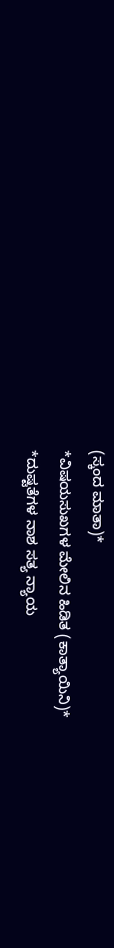(ಸ್ಕಂದ ಮಾತಾ)*
*ವಿಷಯಸುಖಗಳ ಮೇಲಿನ ಹಿಡಿತ (ಕಾತ್ಯಾಯಿನಿ)*
*ದುಷ್ಟತೆಗಳ ನಾಶ ಸತ್ಯ ನ್ಯಾಯ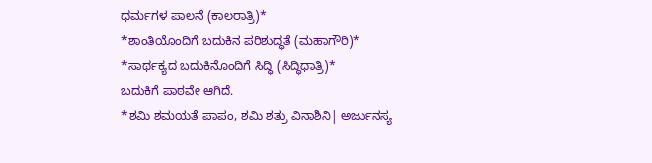ಧರ್ಮಗಳ ಪಾಲನೆ (ಕಾಲರಾತ್ರಿ)*
*ಶಾಂತಿಯೊಂದಿಗೆ ಬದುಕಿನ ಪರಿಶುದ್ಧತೆ (ಮಹಾಗೌರಿ)*
*ಸಾರ್ಥಕ್ಯದ ಬದುಕಿನೊಂದಿಗೆ ಸಿದ್ಧಿ (ಸಿದ್ಧಿಧಾತ್ರಿ)*
ಬದುಕಿಗೆ ಪಾಠವೇ ಆಗಿದೆ.
*ಶಮಿ ಶಮಯತೆ ಪಾಪಂ, ಶಮಿ ಶತ್ರು ವಿನಾಶಿನಿ| ಅರ್ಜುನಸ್ಯ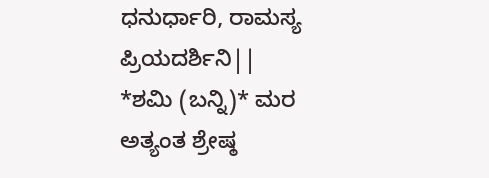ಧನುರ್ಧಾರಿ, ರಾಮಸ್ಯ ಪ್ರಿಯದರ್ಶಿನಿ||
*ಶಮಿ (ಬನ್ನಿ)* ಮರ ಅತ್ಯಂತ ಶ್ರೇಷ್ಠ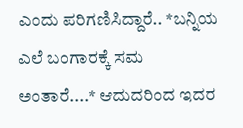ಎಂದು ಪರಿಗಣಿಸಿದ್ದಾರೆ.. *ಬನ್ನಿಯ ಎಲೆ ಬಂಗಾರಕ್ಕೆ ಸಮ ಅಂತಾರೆ....* ಆದುದರಿಂದ ಇದರ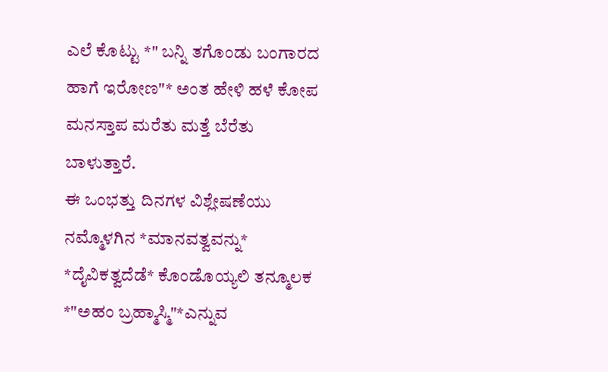ಎಲೆ ಕೊಟ್ಟು *" ಬನ್ನಿ ತಗೊಂಡು ಬಂಗಾರದ ಹಾಗೆ ಇರೋಣ"* ಅಂತ ಹೇಳಿ ಹಳೆ ಕೋಪ ಮನಸ್ತಾಪ ಮರೆತು ಮತ್ತೆ ಬೆರೆತು ಬಾಳುತ್ತಾರೆ.
ಈ ಒಂಭತ್ತು ದಿನಗಳ ವಿಶ್ಲೇಷಣೆಯು ನಮ್ಮೊಳಗಿನ *ಮಾನವತ್ವವನ್ನು* *ದೈವಿಕತ್ವದೆಡೆ* ಕೊಂಡೊಯ್ಯಲಿ ತನ್ಮೂಲಕ *"ಅಹಂ ಬ್ರಹ್ಮಾಸ್ಮಿ"*ಎನ್ನುವ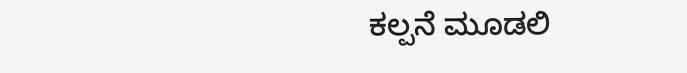ಕಲ್ಪನೆ ಮೂಡಲಿ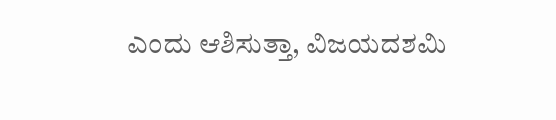ಎಂದು ಆಶಿಸುತ್ತಾ, ವಿಜಯದಶಮಿ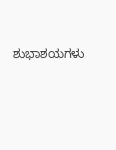ಶುಭಾಶಯಗಳು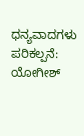ಧನ್ಯವಾದಗಳು
ಪರಿಕಲ್ಪನೆ: ಯೋಗೀಶ್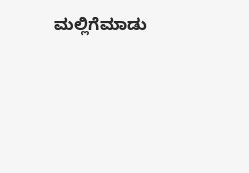ಮಲ್ಲಿಗೆಮಾಡು